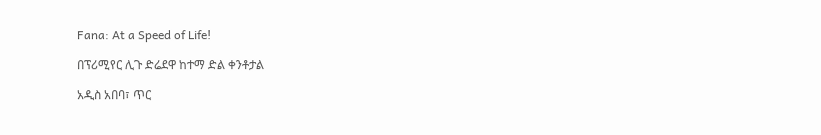Fana: At a Speed of Life!

በፕሪሚየር ሊጉ ድሬደዋ ከተማ ድል ቀንቶታል

አዲስ አበባ፣ ጥር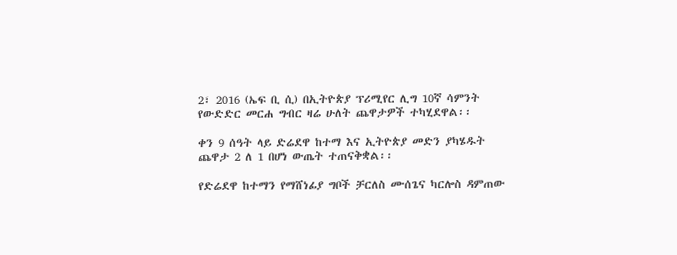2፣ 2016 (ኤፍ ቢ ሲ) በኢትዮጵያ ፕሪሚየር ሊግ 10ኛ ሳምንት የውድድር መርሐ ግብር ዛሬ ሁለት ጨዋታዎች ተካሂደዋል፡፡

ቀን 9 ሰዓት ላይ ድሬደዋ ከተማ እና ኢትዮጵያ መድን ያካሄዱት ጨዋታ 2 ለ 1 በሆነ ውጤት ተጠናቅቋል፡፡

የድሬደዋ ከተማን የማሸነፊያ ግቦች ቻርለስ ሙሰጌና ካርሎስ ዳምጠው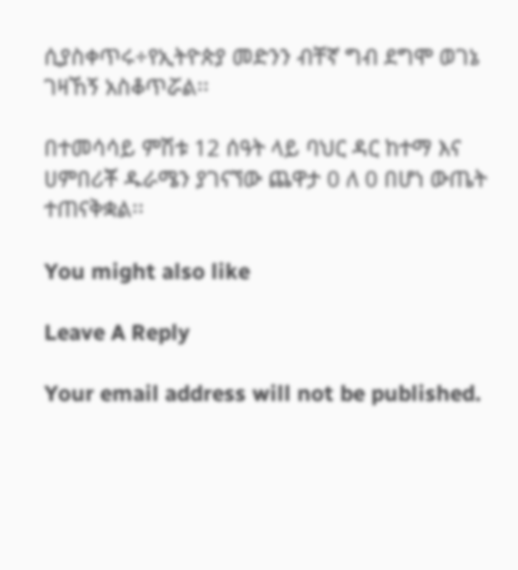ሲያስቀጥሩ÷የኢትዮጵያ መድንን ብቸኛ ግብ ደግሞ ወገኔ ገዛኸኝ አስቆጥሯል፡፡

በተመሳሳይ ምሽቱ 12 ሰዓት ላይ ባህር ዳር ከተማ እና ሀምበሪቾ ዱራሜን ያገናኘው ጨዋታ 0 ለ 0 በሆነ ውጤት ተጠናቅቋል፡፡

You might also like

Leave A Reply

Your email address will not be published.